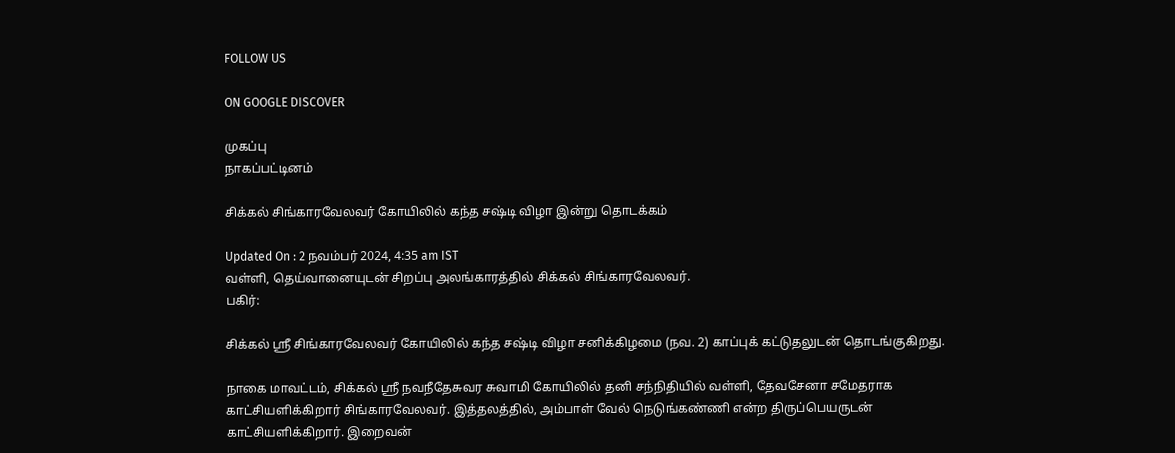FOLLOW US

ON GOOGLE DISCOVER

முகப்பு
நாகப்பட்டினம்

சிக்கல் சிங்காரவேலவர் கோயிலில் கந்த சஷ்டி விழா இன்று தொடக்கம்

Updated On : 2 நவம்பர் 2024, 4:35 am IST
வள்ளி, தெய்வானையுடன் சிறப்பு அலங்காரத்தில் சிக்கல் சிங்காரவேலவர்.
பகிர்:

சிக்கல் ஸ்ரீ சிங்காரவேலவர் கோயிலில் கந்த சஷ்டி விழா சனிக்கிழமை (நவ. 2) காப்புக் கட்டுதலுடன் தொடங்குகிறது.

நாகை மாவட்டம், சிக்கல் ஸ்ரீ நவநீதேசுவர சுவாமி கோயிலில் தனி சந்நிதியில் வள்ளி, தேவசேனா சமேதராக காட்சியளிக்கிறார் சிங்காரவேலவர். இத்தலத்தில், அம்பாள் வேல் நெடுங்கண்ணி என்ற திருப்பெயருடன் காட்சியளிக்கிறார். இறைவன்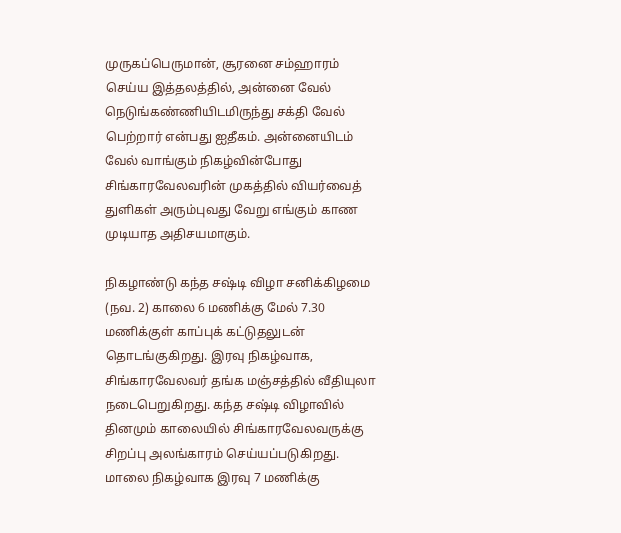முருகப்பெருமான், சூரனை சம்ஹாரம் செய்ய இத்தலத்தில், அன்னை வேல் நெடுங்கண்ணியிடமிருந்து சக்தி வேல் பெற்றார் என்பது ஐதீகம். அன்னையிடம் வேல் வாங்கும் நிகழ்வின்போது சிங்காரவேலவரின் முகத்தில் வியர்வைத் துளிகள் அரும்புவது வேறு எங்கும் காண முடியாத அதிசயமாகும்.

நிகழாண்டு கந்த சஷ்டி விழா சனிக்கிழமை (நவ. 2) காலை 6 மணிக்கு மேல் 7.30 மணிக்குள் காப்புக் கட்டுதலுடன் தொடங்குகிறது. இரவு நிகழ்வாக, சிங்காரவேலவர் தங்க மஞ்சத்தில் வீதியுலா நடைபெறுகிறது. கந்த சஷ்டி விழாவில் தினமும் காலையில் சிங்காரவேலவருக்கு சிறப்பு அலங்காரம் செய்யப்படுகிறது. மாலை நிகழ்வாக இரவு 7 மணிக்கு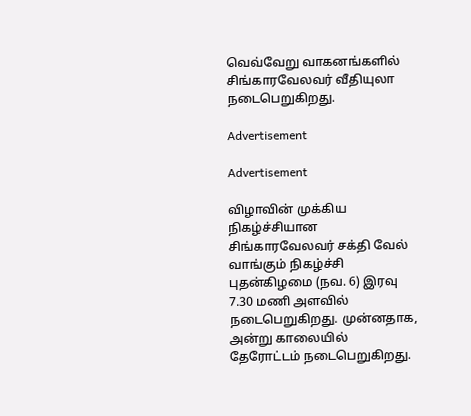வெவ்வேறு வாகனங்களில் சிங்காரவேலவர் வீதியுலா நடைபெறுகிறது.

Advertisement

Advertisement

விழாவின் முக்கிய நிகழ்ச்சியான சிங்காரவேலவர் சக்தி வேல் வாங்கும் நிகழ்ச்சி புதன்கிழமை (நவ. 6) இரவு 7.30 மணி அளவில் நடைபெறுகிறது. முன்னதாக, அன்று காலையில் தேரோட்டம் நடைபெறுகிறது.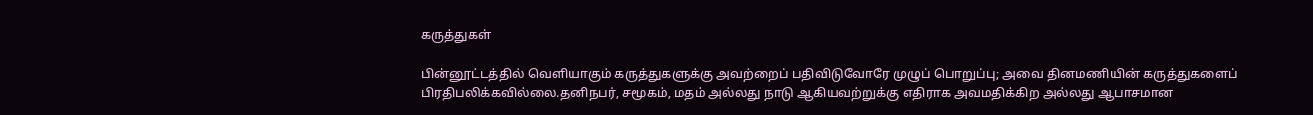கருத்துகள்

பின்னூட்டத்தில் வெளியாகும் கருத்துகளுக்கு அவற்றைப் பதிவிடுவோரே முழுப் பொறுப்பு; அவை தினமணியின் கருத்துகளைப் பிரதிபலிக்கவில்லை.தனிநபர், சமூகம், மதம் அல்லது நாடு ஆகியவற்றுக்கு எதிராக அவமதிக்கிற அல்லது ஆபாசமான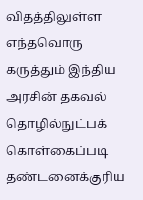விதத்திலுள்ள எந்தவொரு கருத்தும் இந்திய அரசின் தகவல் தொழில்நுட்பக் கொள்கைப்படி தண்டனைக்குரிய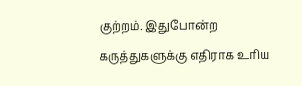குற்றம். இதுபோன்ற கருத்துகளுக்கு எதிராக உரிய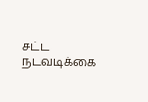சட்ட நடவடிக்கை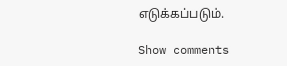எடுக்கப்படும்.

Show comments